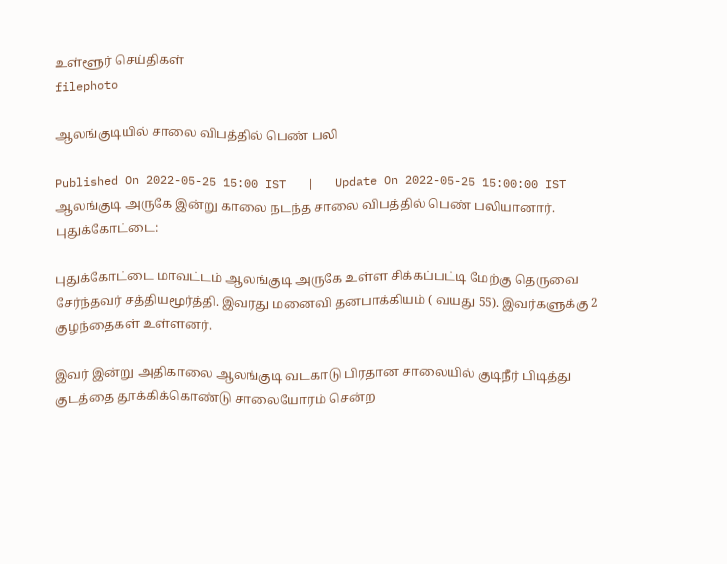உள்ளூர் செய்திகள்
filephoto

ஆலங்குடியில் சாலை விபத்தில் பெண் பலி

Published On 2022-05-25 15:00 IST   |   Update On 2022-05-25 15:00:00 IST
ஆலங்குடி அருகே இன்று காலை நடந்த சாலை விபத்தில் பெண் பலியானார்.
புதுக்கோட்டை:

புதுக்கோட்டை மாவட்டம் ஆலங்குடி அருகே உள்ள சிக்கப்பட்டி மேற்கு தெருவை சேர்ந்தவர் சத்தியமூர்த்தி. இவரது மனைவி தனபாக்கியம் ( வயது 55). இவர்களுக்கு 2 குழந்தைகள் உள்ளனர்.

இவர் இன்று அதிகாலை ஆலங்குடி வடகாடு பிரதான சாலையில் குடிநீர் பிடித்து குடத்தை தூக்கிக்கொண்டு சாலையோரம் சென்ற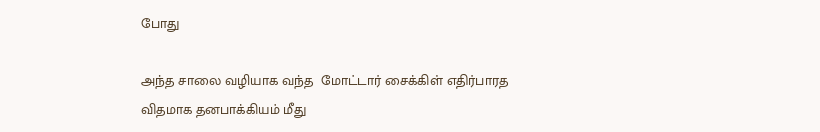போது

அந்த சாலை வழியாக வந்த  மோட்டார் சைக்கிள் எதிர்பாரத விதமாக தனபாக்கியம் மீது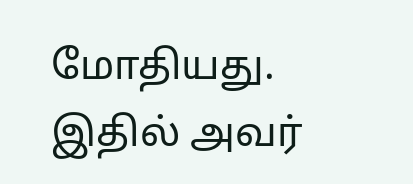மோதியது. இதில் அவர்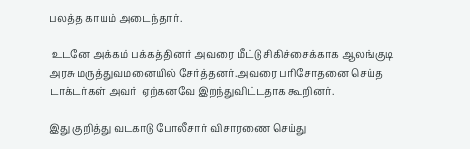பலத்த காயம் அடைந்தார்.

 உடனே அக்கம் பக்கத்தினர் அவரை மீட்டு சிகிச்சைக்காக ஆலங்குடி அரசு மருத்துவமனையில் சேர்த்தனர்.அவரை பரிசோதனை செய்த டாக்டர்கள் அவர்  ஏற்கனவே இறந்துவிட்டதாக கூறினர்.

இது குறித்து வடகாடு போலீசார் விசாரணை செய்து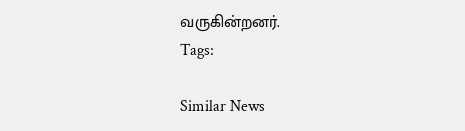வருகின்றனர்.
Tags:

Similar News